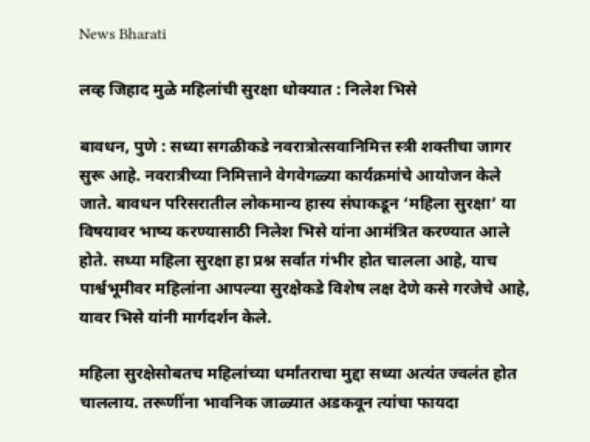News Bharati

लव्ह जिहाद मुळे महिलांची सुरक्षा धोक्यात : निलेश भिसे

बावधन, पुणे : सध्या सगळीकडे नवरात्रोत्सवानिमित्त स्त्री शक्तीचा जागर सुरू आहे. नवरात्रीच्या निमित्ताने वेगवेगळ्या कार्यक्रमांचे आयोजन केले जाते. बावधन परिसरातील लोकमान्य हास्य संघाकडून ‘महिला सुरक्षा’ या विषयावर भाष्य करण्यासाठी निलेश भिसे यांना आमंत्रित करण्यात आले होते. सध्या महिला सुरक्षा हा प्रश्न सर्वात गंभीर होत चालला आहे‌, याच पार्श्वभूमीवर महिलांना आपल्या सुरक्षेकडे विशेष लक्ष देणे कसे गरजेचे आहे, यावर भिसे यांनी मार्गदर्शन केले.

महिला सुरक्षेसोबतच महिलांच्या धर्मांतराचा मुद्दा सध्या अत्यंत ज्वलंत होत चाललाय. तरूणींना भावनिक जाळ्यात अडकवून त्यांचा फायदा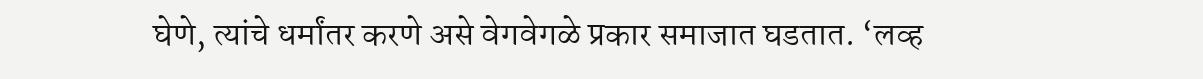घेणे, त्यांचे धर्मांतर करणे असे वेगवेगळे प्रकार समाजात घडतात. ‘लव्ह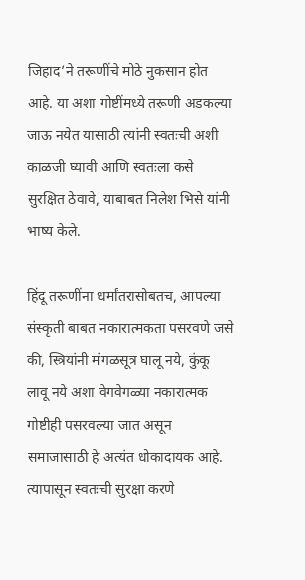जिहाद’ने तरूणींचे मोठे नुकसान होत आहे. या अशा गोष्टींमध्ये तरूणी अडकल्या जाऊ नयेत यासाठी त्यांनी स्वतःची अशी काळजी घ्यावी आणि स्वतःला कसे सुरक्षित ठेवावे, याबाबत निलेश भिसे यांनी भाष्य केले.

हिंदू तरूणींना धर्मांतरासोबतच, आपल्या संस्कृती बाबत नकारात्मकता पसरवणे जसे की, स्त्रियांनी मंगळसूत्र घालू नये, कुंकू लावू नये अशा‌ वेगवेगळ्या नकारात्मक गोष्टीही पसरवल्या जात असून समाजासाठी हे अत्यंत धोकादायक आहे. त्यापासून स्वतःची सुरक्षा करणे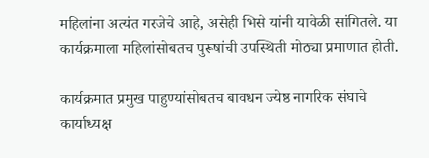महिलांना अत्यंत गरजेचे आहे, असेही भिसे यांनी यावेळी सांगितले. या कार्यक्रमाला महिलांसोबतच पुरूषांची उपस्थिती मोठ्या प्रमाणात होती.

कार्यक्रमात प्रमुख पाहुण्यांसोबतच बावधन ज्येष्ठ नागरिक संघाचे कार्याध्यक्ष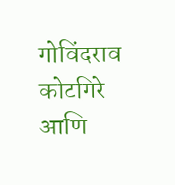गोविंदराव कोटगिरे आणि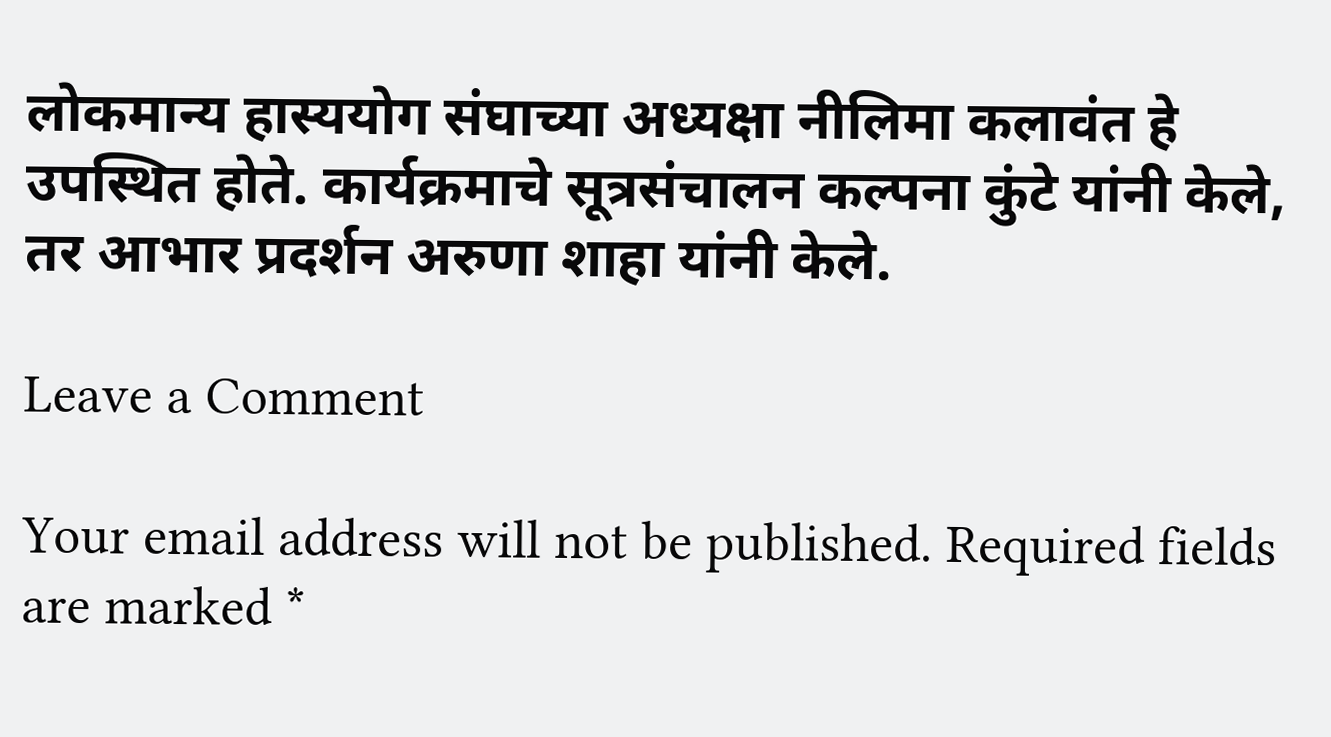लोकमान्य हास्ययोग संघाच्या अध्यक्षा नीलिमा कलावंत हे उपस्थित होते. कार्यक्रमाचे सूत्रसंचालन कल्पना कुंटे यांनी केले, तर आभार प्रदर्शन अरुणा शाहा यांनी केले.

Leave a Comment

Your email address will not be published. Required fields are marked *